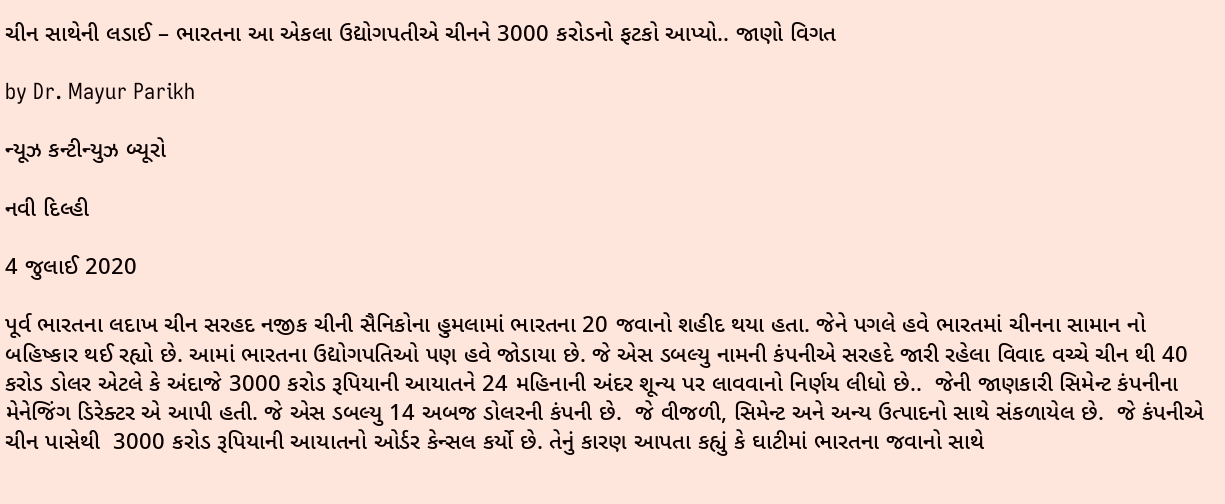ચીન સાથેની લડાઈ – ભારતના આ એકલા ઉદ્યોગપતીએ ચીનને 3000 કરોડનો ફટકો આપ્યો.. જાણો વિગત

by Dr. Mayur Parikh

ન્યૂઝ કન્ટીન્યુઝ બ્યૂરો

નવી દિલ્હી

4 જુલાઈ 2020

પૂર્વ ભારતના લદાખ ચીન સરહદ નજીક ચીની સૈનિકોના હુમલામાં ભારતના 20 જવાનો શહીદ થયા હતા. જેને પગલે હવે ભારતમાં ચીનના સામાન નો બહિષ્કાર થઈ રહ્યો છે. આમાં ભારતના ઉદ્યોગપતિઓ પણ હવે જોડાયા છે. જે એસ ડબલ્યુ નામની કંપનીએ સરહદે જારી રહેલા વિવાદ વચ્ચે ચીન થી 40 કરોડ ડોલર એટલે કે અંદાજે 3000 કરોડ રૂપિયાની આયાતને 24 મહિનાની અંદર શૂન્ય પર લાવવાનો નિર્ણય લીધો છે..  જેની જાણકારી સિમેન્ટ કંપનીના મેનેજિંગ ડિરેક્ટર એ આપી હતી. જે એસ ડબલ્યુ 14 અબજ ડોલરની કંપની છે.  જે વીજળી, સિમેન્ટ અને અન્ય ઉત્પાદનો સાથે સંકળાયેલ છે.  જે કંપનીએ ચીન પાસેથી  3000 કરોડ રૂપિયાની આયાતનો ઓર્ડર કેન્સલ કર્યો છે. તેનું કારણ આપતા કહ્યું કે ઘાટીમાં ભારતના જવાનો સાથે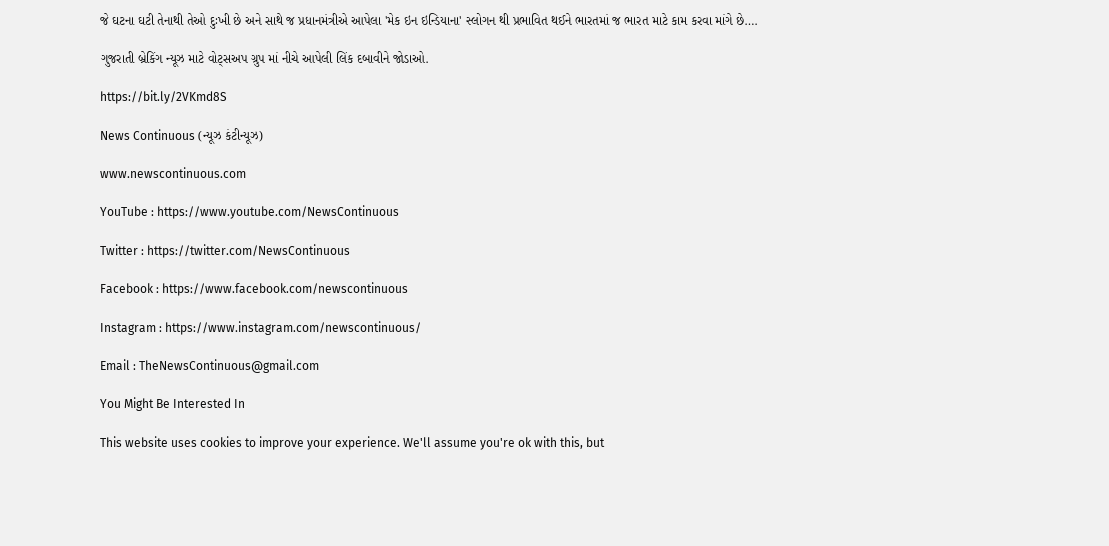જે ઘટના ઘટી તેનાથી તેઓ દુઃખી છે અને સાથે જ પ્રધાનમંત્રીએ આપેલા 'મેક ઇન ઇન્ડિયાના' સ્લોગન થી પ્રભાવિત થઈને ભારતમાં જ ભારત માટે કામ કરવા માંગે છે….

ગુજરાતી બ્રેકિંગ ન્યૂઝ માટે વોટ્સઅપ ગ્રુપ માં નીચે આપેલી લિંક દબાવીને જોડાઓ.

https://bit.ly/2VKmd8S

News Continuous (ન્યૂઝ કંટીન્યૂઝ)

www.newscontinuous.com

YouTube : https://www.youtube.com/NewsContinuous

Twitter : https://twitter.com/NewsContinuous

Facebook : https://www.facebook.com/newscontinuous

Instagram : https://www.instagram.com/newscontinuous/

Email : TheNewsContinuous@gmail.com

You Might Be Interested In

This website uses cookies to improve your experience. We'll assume you're ok with this, but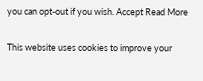you can opt-out if you wish. Accept Read More

This website uses cookies to improve your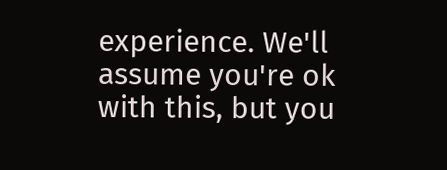experience. We'll assume you're ok with this, but you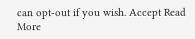can opt-out if you wish. Accept Read More